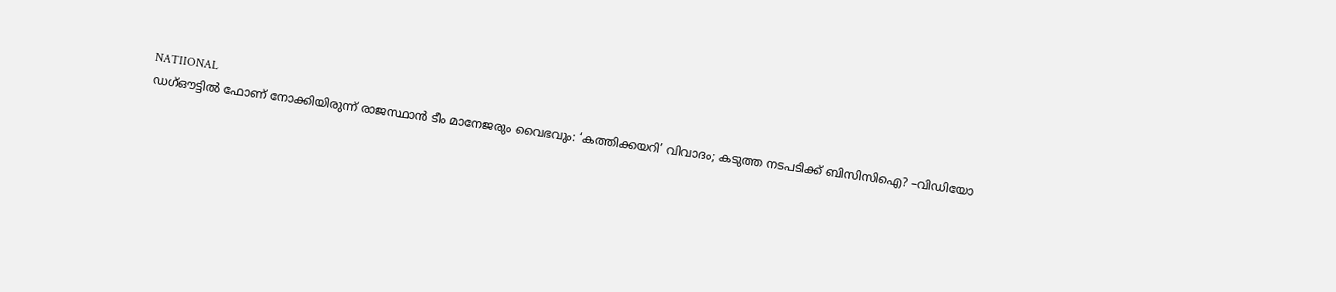NATIIONAL
ഡഗ്ഔട്ടിൽ ഫോണ് നോക്കിയിരുന്ന് രാജസ്ഥാൻ ടീം മാനേജരും വൈഭവും: ‘കത്തിക്കയറി’ വിവാദം; കടുത്ത നടപടിക്ക് ബിസിസിഐ? –വിഡിയോ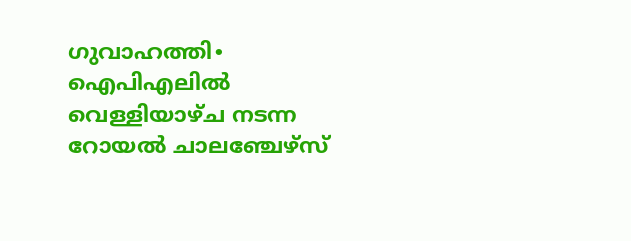ഗുവാഹത്തി∙ ഐപിഎലിൽ വെള്ളിയാഴ്ച നടന്ന റോയൽ ചാലഞ്ചേഴ്സ്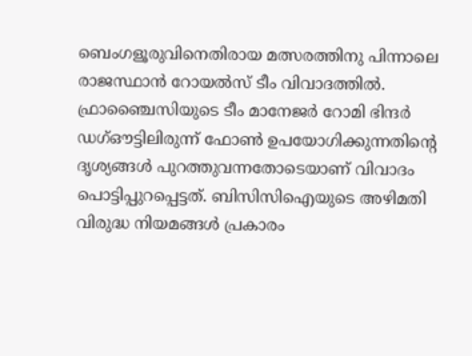ബെംഗളൂരുവിനെതിരായ മത്സരത്തിനു പിന്നാലെ രാജസ്ഥാൻ റോയൽസ് ടീം വിവാദത്തിൽ. ഫ്രാഞ്ചൈസിയുടെ ടീം മാനേജർ റോമി ഭിന്ദർ ഡഗ്ഔട്ടിലിരുന്ന് ഫോൺ ഉപയോഗിക്കുന്നതിന്റെ ദൃശ്യങ്ങൾ പുറത്തുവന്നതോടെയാണ് വിവാദം പൊട്ടിപ്പുറപ്പെട്ടത്. ബിസിസിഐയുടെ അഴിമതി വിരുദ്ധ നിയമങ്ങൾ പ്രകാരം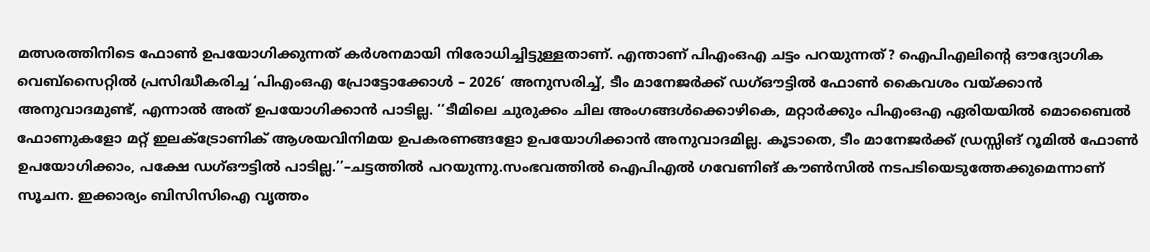മത്സരത്തിനിടെ ഫോൺ ഉപയോഗിക്കുന്നത് കർശനമായി നിരോധിച്ചിട്ടുള്ളതാണ്. എന്താണ് പിഎംഒഎ ചട്ടം പറയുന്നത്? ഐപിഎലിന്റെ ഔദ്യോഗിക വെബ്സൈറ്റിൽ പ്രസിദ്ധീകരിച്ച ‘പിഎംഒഎ പ്രോട്ടോക്കോൾ – 2026’ അനുസരിച്ച്, ടീം മാനേജർക്ക് ഡഗ്ഔട്ടിൽ ഫോൺ കൈവശം വയ്ക്കാൻ അനുവാദമുണ്ട്, എന്നാൽ അത് ഉപയോഗിക്കാൻ പാടില്ല. ‘‘ടീമിലെ ചുരുക്കം ചില അംഗങ്ങൾക്കൊഴികെ, മറ്റാർക്കും പിഎംഒഎ ഏരിയയിൽ മൊബൈൽ ഫോണുകളോ മറ്റ് ഇലക്ട്രോണിക് ആശയവിനിമയ ഉപകരണങ്ങളോ ഉപയോഗിക്കാൻ അനുവാദമില്ല. കൂടാതെ, ടീം മാനേജർക്ക് ഡ്രസ്സിങ് റൂമിൽ ഫോൺ ഉപയോഗിക്കാം, പക്ഷേ ഡഗ്ഔട്ടിൽ പാടില്ല.’’–ചട്ടത്തിൽ പറയുന്നു.സംഭവത്തിൽ ഐപിഎൽ ഗവേണിങ് കൗൺസിൽ നടപടിയെടുത്തേക്കുമെന്നാണ് സൂചന. ഇക്കാര്യം ബിസിസിഐ വൃത്തം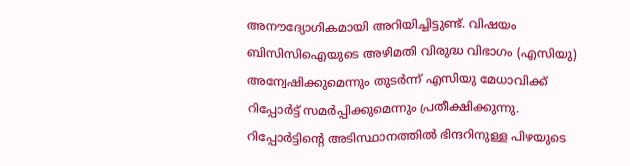അനൗദ്യോഗികമായി അറിയിച്ചിട്ടുണ്ട്. വിഷയം ബിസിസിഐയുടെ അഴിമതി വിരുദ്ധ വിഭാഗം (എസിയു) അന്വേഷിക്കുമെന്നും തുടർന്ന് എസിയു മേധാവിക്ക് റിപ്പോർട്ട് സമർപ്പിക്കുമെന്നും പ്രതീക്ഷിക്കുന്നു. റിപ്പോർട്ടിന്റെ അടിസ്ഥാനത്തിൽ ഭിന്ദറിനുള്ള പിഴയുടെ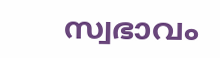സ്വഭാവം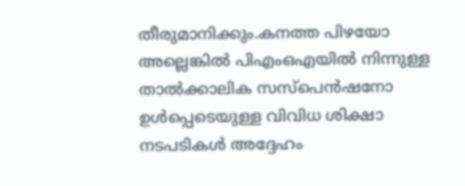തീരുമാനിക്കും.കനത്ത പിഴയോ അല്ലെങ്കിൽ പിഎംഒഎയിൽ നിന്നുള്ള താൽക്കാലിക സസ്പെൻഷനോ ഉൾപ്പെടെയുള്ള വിവിധ ശിക്ഷാ നടപടികൾ അദ്ദേഹം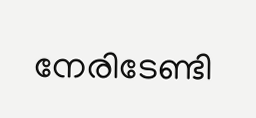നേരിടേണ്ടി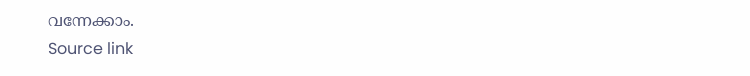വന്നേക്കാം.
Source link